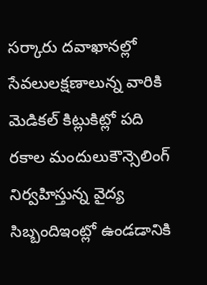సర్కారు దవాఖానల్లో సేవలులక్షణాలున్న వారికి మెడికల్ కిట్లుకిట్లో పది రకాల మందులుకౌన్సెలింగ్ నిర్వహిస్తున్న వైద్య సిబ్బందిఇంట్లో ఉండడానికి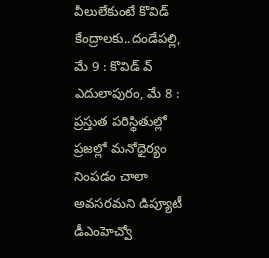వీలులేకుంటే కొవిడ్ కేంద్రాలకు..దండేపల్లి, మే 9 : కొవిడ్ వ్
ఎదులాపురం, మే 8 : ప్రస్తుత పరిస్థితుల్లో ప్రజల్లో మనోధైర్యం నింపడం చాలా అవసరమని డిప్యూటీ డీఎంహెచ్వో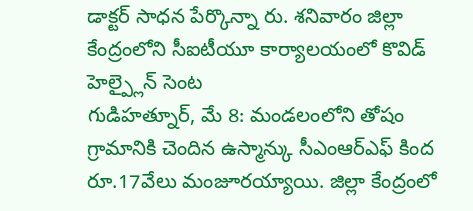డాక్టర్ సాధన పేర్కొన్నా రు. శనివారం జిల్లా కేంద్రంలోని సీఐటీయూ కార్యాలయంలో కొవిడ్ హెల్ప్లైన్ సెంట
గుడిహత్నూర్, మే 8: మండలంలోని తోషం గ్రామానికి చెందిన ఉస్మాన్కు సీఎంఆర్ఎఫ్ కింద రూ.17వేలు మంజూరయ్యాయి. జిల్లా కేంద్రంలో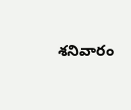శనివారం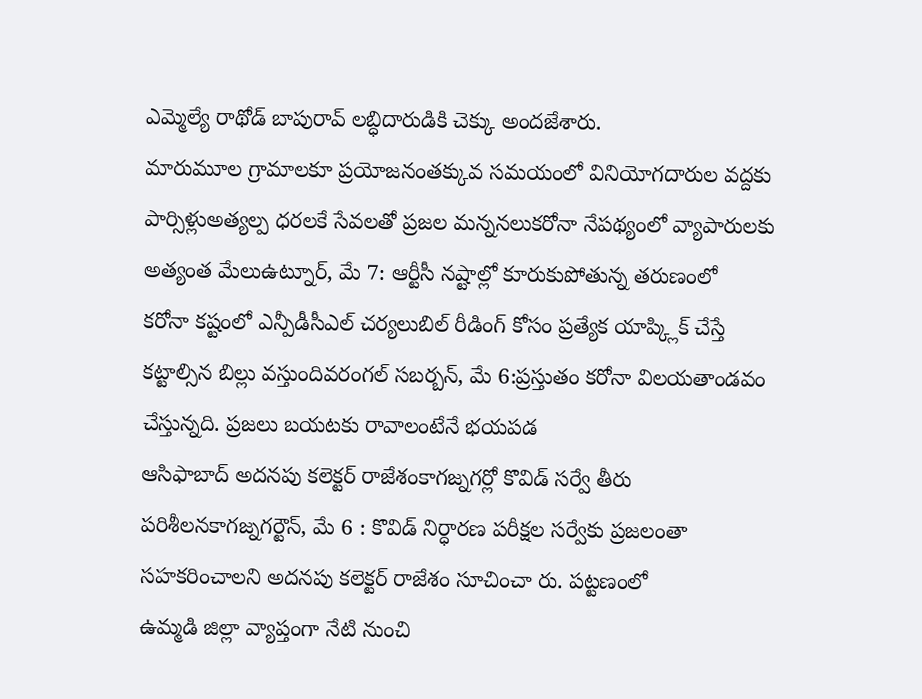ఎమ్మెల్యే రాథోడ్ బాపురావ్ లబ్ధిదారుడికి చెక్కు అందజేశారు.
మారుమూల గ్రామాలకూ ప్రయోజనంతక్కువ సమయంలో వినియోగదారుల వద్దకు పార్సిళ్లుఅత్యల్ప ధరలకే సేవలతో ప్రజల మన్ననలుకరోనా నేపథ్యంలో వ్యాపారులకు అత్యంత మేలుఉట్నూర్, మే 7: ఆర్టీసీ నష్టాల్లో కూరుకుపోతున్న తరుణంలో
కరోనా కష్టంలో ఎన్పీడీసీఎల్ చర్యలుబిల్ రీడింగ్ కోసం ప్రత్యేక యాప్క్లిక్ చేస్తే కట్టాల్సిన బిల్లు వస్తుందివరంగల్ సబర్బన్, మే 6:ప్రస్తుతం కరోనా విలయతాండవం చేస్తున్నది. ప్రజలు బయటకు రావాలంటేనే భయపడ
ఆసిఫాబాద్ అదనపు కలెక్టర్ రాజేశంకాగజ్నగర్లో కొవిడ్ సర్వే తీరు పరిశీలనకాగజ్నగర్టౌన్, మే 6 : కొవిడ్ నిర్ధారణ పరీక్షల సర్వేకు ప్రజలంతా సహకరించాలని అదనపు కలెక్టర్ రాజేశం సూచించా రు. పట్టణంలో
ఉమ్మడి జిల్లా వ్యాప్తంగా నేటి నుంచి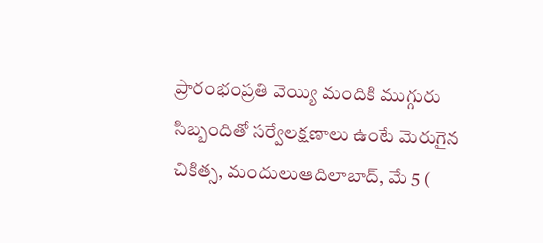ప్రారంభంప్రతి వెయ్యి మందికి ముగ్గురు సిబ్బందితో సర్వేలక్షణాలు ఉంటే మెరుగైన చికిత్స, మందులుఆదిలాబాద్, మే 5 (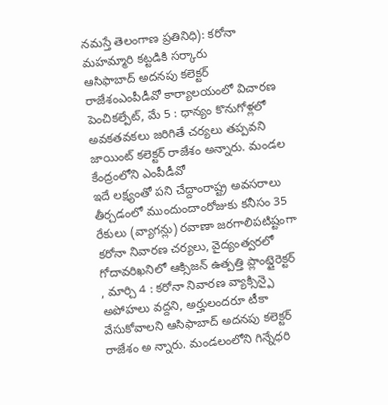నమస్తే తెలంగాణ ప్రతినిధి): కరోనా మహమ్మారి కట్టడికి సర్కారు
ఆసిఫాబాద్ అదనపు కలెక్టర్ రాజేశంఎంపీడీవో కార్యాలయంలో విచారణ పెంచికల్పేట్, మే 5 : ధాన్యం కొనుగోళ్లలో అవకతవకలు జరిగితే చర్యలు తప్పవని జాయింట్ కలెక్టర్ రాజేశం అన్నారు. మండల కేంద్రంలోని ఎంపీడీవో
ఇదే లక్ష్యంతో పని చేద్దాంరాష్ట్ర అవసరాలు తీర్చడంలో ముందుందాంరోజుకు కనీసం 35 రేకులు (వ్యాగన్లు) రవాణా జరగాలిపటిష్టంగా కరోనా నివారణ చర్యలు, వైద్యంత్వరలో గోదావరిఖనిలో ఆక్సిజన్ ఉత్పత్తి ప్లాంట్డైరెక్టర్
, మార్చి 4 : కరోనా నివారణ వ్యాక్సిన్పై అపోహలు వద్దని, అర్హులందరూ టీకా వేసుకోవాలని ఆసిఫాబాద్ అదనపు కలెక్టర్ రాజేశం అ న్నారు. మండలంలోని గిన్నేధరి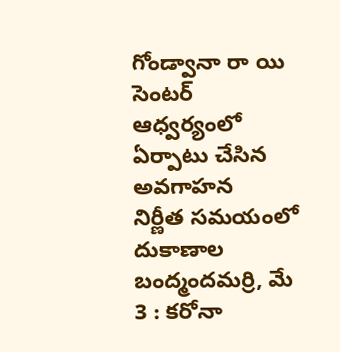గోండ్వానా రా యి సెంటర్ ఆధ్వర్యంలో ఏర్పాటు చేసిన అవగాహన
నిర్ణీత సమయంలో దుకాణాల బంద్మందమర్రి, మే 3 : కరోనా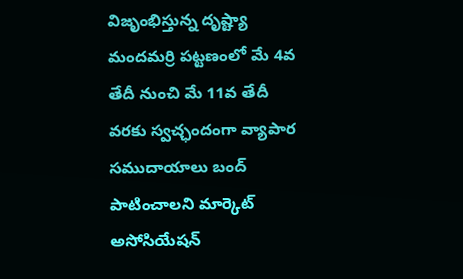విజృంభిస్తున్న దృష్ట్యా మందమర్రి పట్టణంలో మే 4వ తేదీ నుంచి మే 11వ తేదీ వరకు స్వచ్ఛందంగా వ్యాపార సముదాయాలు బంద్ పాటించాలని మార్కెట్ అసోసియేషన్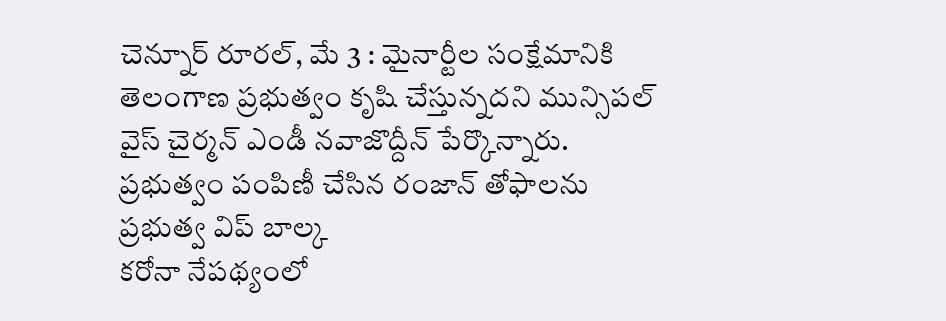చెన్నూర్ రూరల్, మే 3 : మైనార్టీల సంక్షేమానికి తెలంగాణ ప్రభుత్వం కృషి చేస్తున్నదని మున్సిపల్ వైస్ చైర్మన్ ఎండీ నవాజొద్దీన్ పేర్కొన్నారు. ప్రభుత్వం పంపిణీ చేసిన రంజాన్ తోఫాలను ప్రభుత్వ విప్ బాల్క
కరోనా నేపథ్యంలో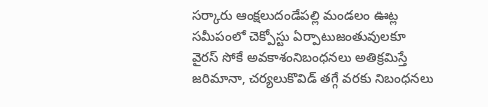సర్కారు ఆంక్షలుదండేపల్లి మండలం ఊట్ల సమీపంలో చెక్పోస్టు ఏర్పాటుజంతువులకూ వైరస్ సోకే అవకాశంనిబంధనలు అతిక్రమిస్తే జరిమానా, చర్యలుకొవిడ్ తగ్గే వరకు నిబంధనలు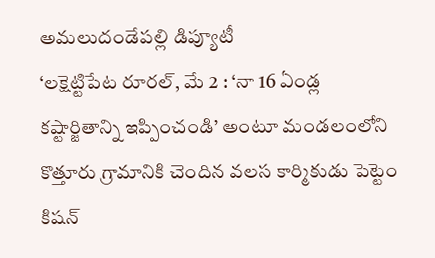అమలుదండేపల్లి డిప్యూటీ
‘లక్షెట్టిపేట రూరల్, మే 2 : ‘నా 16 ఏండ్ల కష్టార్జితాన్ని ఇప్పించండి’ అంటూ మండలంలోని కొత్తూరు గ్రామానికి చెందిన వలస కార్మికుడు పెట్టెం కిషన్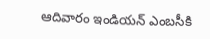ఆదివారం ఇండియన్ ఎంబసీకి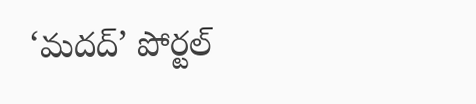‘మదద్’ పోర్టల్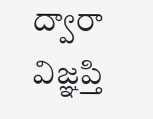ద్వారా విజ్ఞప్తి